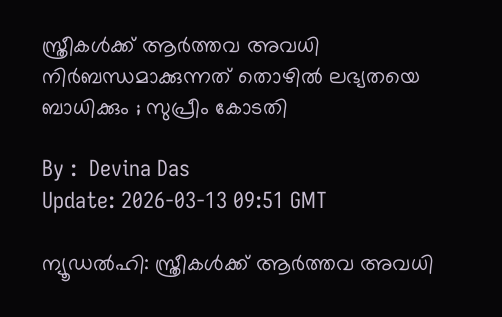സ്ത്രീകള്‍ക്ക് ആര്‍ത്തവ അവധി നിര്‍ബന്ധമാക്കുന്നത് തൊഴില്‍ ലഭ്യതയെ ബാധിക്കും ; സുപ്രീം കോടതി

By :  Devina Das
Update: 2026-03-13 09:51 GMT

ന്യൂഡൽഹി: സ്ത്രീകൾക്ക് ആർത്തവ അവധി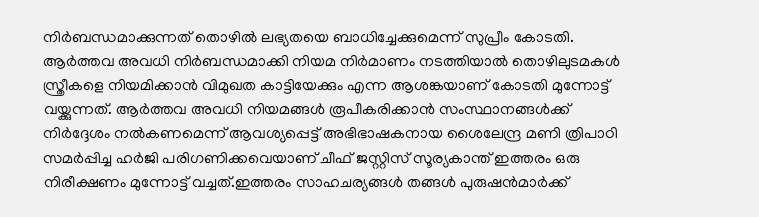നിർബന്ധമാക്കുന്നത് തൊഴിൽ ലഭ്യതയെ ബാധിച്ചേക്കുമെന്ന് സുപ്രീം കോടതി. ആർത്തവ അവധി നിർബന്ധമാക്കി നിയമ നിർമാണം നടത്തിയാൽ തൊഴിലുടമകൾ സ്ത്രീകളെ നിയമിക്കാൻ വിമുഖത കാട്ടിയേക്കും എന്ന ആശങ്കയാണ് കോടതി മുന്നോട്ട് വയ്ക്കുന്നത്. ആർത്തവ അവധി നിയമങ്ങൾ രൂപീകരിക്കാൻ സംസ്ഥാനങ്ങൾക്ക് നിർദ്ദേശം നൽകണമെന്ന് ആവശ്യപ്പെട്ട് അഭിഭാഷകനായ ശൈലേന്ദ്ര മണി ത്രിപാഠി സമർപ്പിച്ച ഹർജി പരിഗണിക്കവെയാണ് ചീഫ് ജസ്റ്റിസ് സൂര്യകാന്ത് ഇത്തരം ഒരു നിരീക്ഷണം മുന്നോട്ട് വച്ചത്.ഇത്തരം സാഹചര്യങ്ങൾ തങ്ങൾ പുരുഷൻമാർക്ക്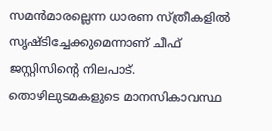സമൻമാരല്ലെന്ന ധാരണ സ്ത്രീകളിൽ സൃഷ്ടിച്ചേക്കുമെന്നാണ് ചീഫ് ജസ്റ്റിസിന്റെ നിലപാട്. തൊഴിലുടമകളുടെ മാനസികാവസ്ഥ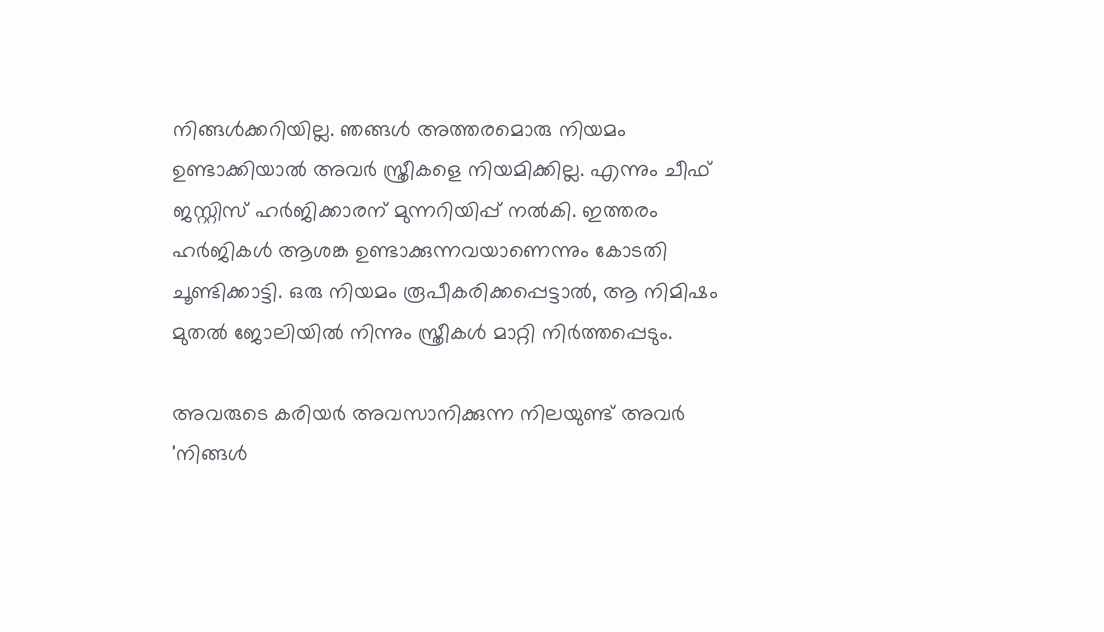നിങ്ങൾക്കറിയില്ല. ഞങ്ങൾ അത്തരമൊരു നിയമം ഉണ്ടാക്കിയാൽ അവർ സ്ത്രീകളെ നിയമിക്കില്ല. എന്നും ചീഫ് ജസ്റ്റിസ് ഹർജിക്കാരന് മുന്നറിയിപ്പ് നൽകി. ഇത്തരം ഹർജികൾ ആശങ്ക ഉണ്ടാക്കുന്നവയാണെന്നും കോടതി ചൂണ്ടിക്കാട്ടി. ഒരു നിയമം രൂപീകരിക്കപ്പെട്ടാൽ, ആ നിമിഷം മുതൽ ജോലിയിൽ നിന്നും സ്ത്രീകൾ മാറ്റി നിർത്തപ്പെടും.

അവരുടെ കരിയർ അവസാനിക്കുന്ന നിലയുണ്ട് അവർ 'നിങ്ങൾ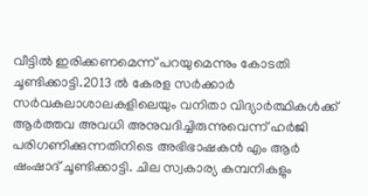വീട്ടിൽ ഇരിക്കണമെന്ന് പറയുമെന്നും കോടതി ചൂണ്ടിക്കാട്ടി.2013 ൽ കേരള സർക്കാർ സർവകലാശാലകളിലെയും വനിതാ വിദ്യാർത്ഥികൾക്ക് ആർത്തവ അവധി അനുവദിച്ചിരുന്നുവെന്ന് ഹർജി പരിഗണിക്കുന്നതിനിടെ അഭിഭാഷകൻ എം ആർ ഷംഷാദ് ചൂണ്ടിക്കാട്ടി. ചില സ്വകാര്യ കമ്പനികളും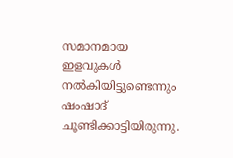സമാനമായ ഇളവുകൾ നൽകിയിട്ടുണ്ടെന്നും ഷംഷാദ് ചൂണ്ടിക്കാട്ടിയിരുന്നു.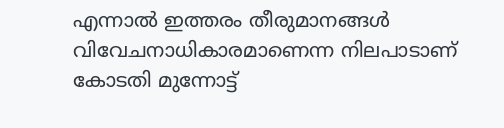എന്നാൽ ഇത്തരം തീരുമാനങ്ങൾ വിവേചനാധികാരമാണെന്ന നിലപാടാണ് കോടതി മുന്നോട്ട്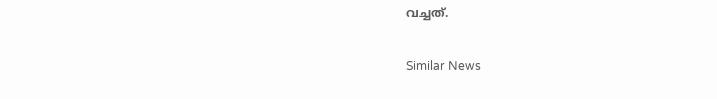വച്ചത്.

Similar News